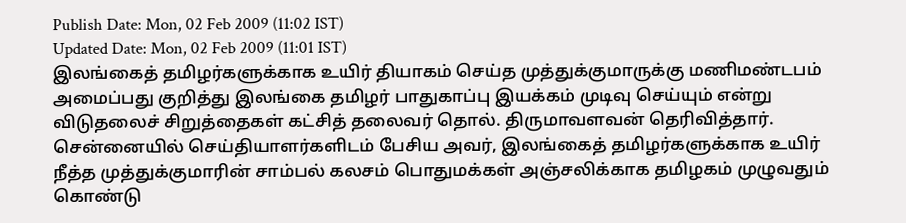Publish Date: Mon, 02 Feb 2009 (11:02 IST)
Updated Date: Mon, 02 Feb 2009 (11:01 IST)
இலங்கைத் தமிழர்களுக்காக உயிர் தியாகம் செய்த முத்துக்குமாருக்கு மணிமண்டபம் அமைப்பது குறித்து இலங்கை தமிழர் பாதுகாப்பு இயக்கம் முடிவு செய்யும் என்று விடுதலைச் சிறுத்தைகள் கட்சித் தலைவர் தொல். திருமாவளவன் தெரிவித்தார்.
சென்னையில் செய்தியாளர்களிடம் பேசிய அவர், இலங்கைத் தமிழர்களுக்காக உயிர் நீத்த முத்துக்குமாரின் சாம்பல் கலசம் பொதுமக்கள் அஞ்சலிக்காக தமிழகம் முழுவதும் கொண்டு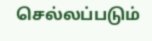செல்லப்படும்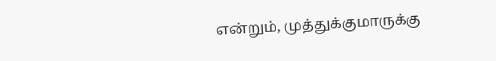என்றும், முத்துக்குமாருக்கு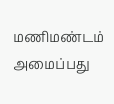மணிமண்டம் அமைப்பது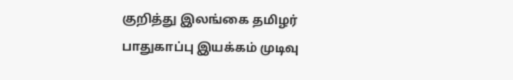குறித்து இலங்கை தமிழர் பாதுகாப்பு இயக்கம் முடிவு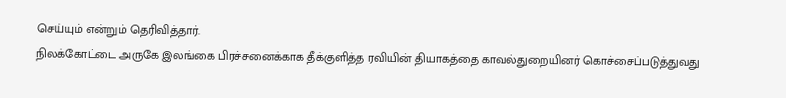செய்யும் என்றும் தெரிவித்தார்.
நிலக்கோட்டை அருகே இலங்கை பிரச்சனைக்காக தீக்குளித்த ரவியின் தியாகத்தை காவல்துறையினர் கொச்சைப்படுத்துவது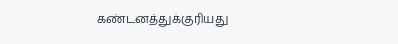கண்டனத்துக்குரியது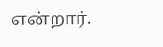என்றார்.